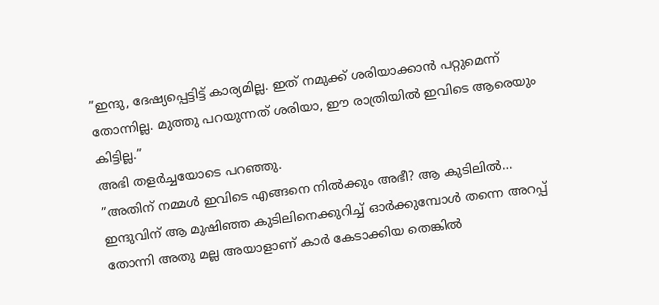”ഇന്ദു, ദേഷ്യപ്പെട്ടിട്ട് കാര്യമില്ല. ഇത് നമുക്ക് ശരിയാക്കാൻ പറ്റുമെന്ന് തോന്നില്ല. മുത്തു പറയുന്നത് ശരിയാ, ഈ രാത്രിയിൽ ഇവിടെ ആരെയും കിട്ടില്ല.”
അഭി തളർച്ചയോടെ പറഞ്ഞു.
”അതിന് നമ്മൾ ഇവിടെ എങ്ങനെ നിൽക്കും അഭീ? ആ കുടിലിൽ…
ഇന്ദുവിന് ആ മുഷിഞ്ഞ കുടിലിനെക്കുറിച്ച് ഓർക്കുമ്പോൾ തന്നെ അറപ്പ് തോന്നി അതു മല്ല അയാളാണ് കാർ കേടാക്കിയ തെങ്കിൽ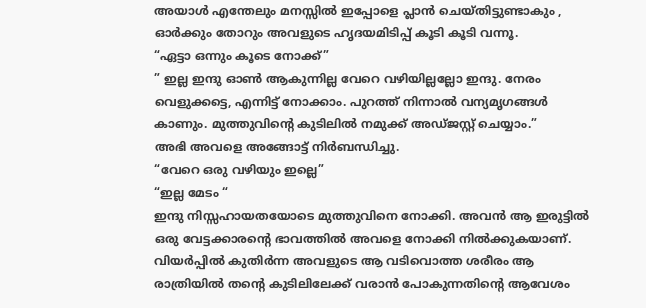അയാൾ എന്തേലും മനസ്സിൽ ഇപ്പോളെ പ്ലാൻ ചെയ്തിട്ടുണ്ടാകും , ഓർക്കും തോറും അവളുടെ ഹൃദയമിടിപ്പ് കൂടി കൂടി വന്നൂ.
“ഏട്ടാ ഒന്നും കൂടെ നോക്ക്”
” ഇല്ല ഇന്ദു ഓൺ ആകുന്നില്ല വേറെ വഴിയില്ലല്ലോ ഇന്ദു. നേരം വെളുക്കട്ടെ, എന്നിട്ട് നോക്കാം. പുറത്ത് നിന്നാൽ വന്യമൃഗങ്ങൾ കാണും. മുത്തുവിന്റെ കുടിലിൽ നമുക്ക് അഡ്ജസ്റ്റ് ചെയ്യാം.”
അഭി അവളെ അങ്ങോട്ട് നിർബന്ധിച്ചു.
“വേറെ ഒരു വഴിയും ഇല്ലെ”
“ഇല്ല മേടം “
ഇന്ദു നിസ്സഹായതയോടെ മുത്തുവിനെ നോക്കി. അവൻ ആ ഇരുട്ടിൽ ഒരു വേട്ടക്കാരന്റെ ഭാവത്തിൽ അവളെ നോക്കി നിൽക്കുകയാണ്. വിയർപ്പിൽ കുതിർന്ന അവളുടെ ആ വടിവൊത്ത ശരീരം ആ രാത്രിയിൽ തന്റെ കുടിലിലേക്ക് വരാൻ പോകുന്നതിന്റെ ആവേശം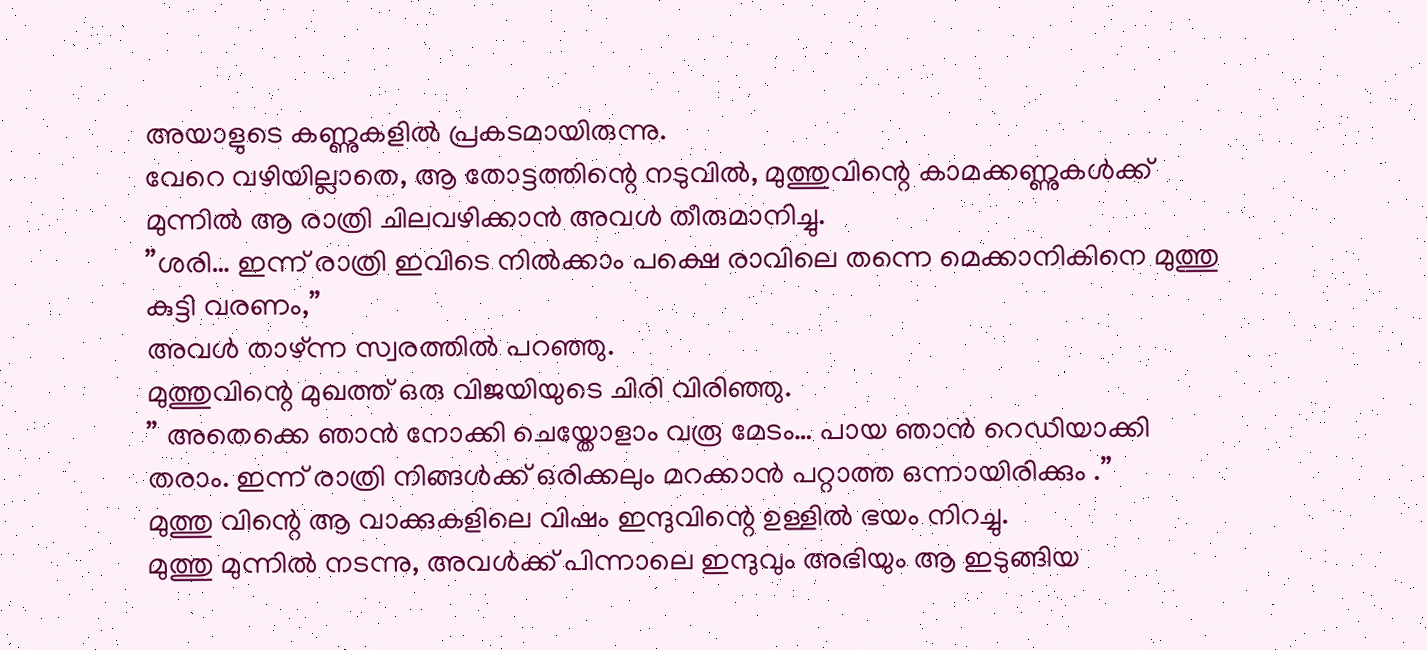അയാളുടെ കണ്ണുകളിൽ പ്രകടമായിരുന്നു.
വേറെ വഴിയില്ലാതെ, ആ തോട്ടത്തിന്റെ നടുവിൽ, മുത്തുവിന്റെ കാമക്കണ്ണുകൾക്ക് മുന്നിൽ ആ രാത്രി ചിലവഴിക്കാൻ അവൾ തീരുമാനിച്ചു.
”ശരി… ഇന്ന് രാത്രി ഇവിടെ നിൽക്കാം പക്ഷെ രാവിലെ തന്നെ മെക്കാനികിനെ മുത്തു കുട്ടി വരണം,”
അവൾ താഴ്ന്ന സ്വരത്തിൽ പറഞ്ഞു.
മുത്തുവിന്റെ മുഖത്ത് ഒരു വിജയിയുടെ ചിരി വിരിഞ്ഞു.
” അതെക്കെ ഞാൻ നോക്കി ചെയ്തോളാം വരൂ മേടം… പായ ഞാൻ റെഡിയാക്കി തരാം. ഇന്ന് രാത്രി നിങ്ങൾക്ക് ഒരിക്കലും മറക്കാൻ പറ്റാത്ത ഒന്നായിരിക്കും .”
മുത്തു വിന്റെ ആ വാക്കുകളിലെ വിഷം ഇന്ദുവിന്റെ ഉള്ളിൽ ഭയം നിറച്ചു.
മുത്തു മുന്നിൽ നടന്നു, അവൾക്ക് പിന്നാലെ ഇന്ദുവും അഭിയും ആ ഇടുങ്ങിയ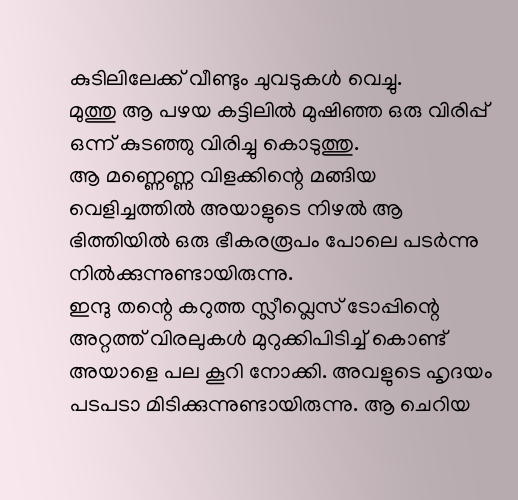കുടിലിലേക്ക് വീണ്ടും ചുവടുകൾ വെച്ചു.
മുത്തു ആ പഴയ കട്ടിലിൽ മുഷിഞ്ഞ ഒരു വിരിപ്പ് ഒന്ന് കുടഞ്ഞു വിരിച്ചു കൊടുത്തു.
ആ മണ്ണെണ്ണ വിളക്കിന്റെ മങ്ങിയ വെളിച്ചത്തിൽ അയാളുടെ നിഴൽ ആ ഭിത്തിയിൽ ഒരു ഭീകരരൂപം പോലെ പടർന്നു നിൽക്കുന്നുണ്ടായിരുന്നു.
ഇന്ദു തന്റെ കറുത്ത സ്ലീവ്ലെസ് ടോപ്പിന്റെ അറ്റത്ത് വിരലുകൾ മുറുക്കിപിടിച്ച് കൊണ്ട് അയാളെ പല കൂറി നോക്കി. അവളുടെ ഹൃദയം പടപടാ മിടിക്കുന്നുണ്ടായിരുന്നു. ആ ചെറിയ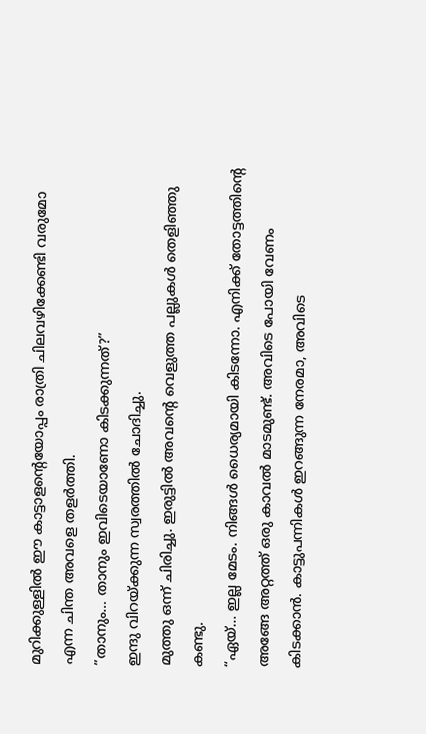മുറിക്കുള്ളിൽ ഈ കാട്ടാളന്റെയോപ്പം രാത്രി ചിലവഴിക്കേണ്ടി വരുമോ എന്ന ചിന്ത അവളെ തളർത്തി.
”താനും… താനും ഇവിടെയാണോ കിടക്കുന്നത്?”
ഇന്ദു വിറയ്ക്കുന്ന സ്വരത്തിൽ ചോദിച്ചു.
മുത്തു ഒന്ന് ചിരിച്ചു. ഇരുട്ടിൽ അവന്റെ വെളുത്ത പല്ലുകൾ തെളിഞ്ഞു കണ്ടു.
“ഏയ്… ഇല്ല മേടം. നിങ്ങൾ ധൈര്യമായി കിടന്നോ. എനിക്ക് തോട്ടത്തിന്റെ അങ്ങേ അറ്റത്ത് ഒരു കാവൽ മാടമുണ്ട്. അവിടെ പോയി വേണം കിടക്കാൻ. കാട്ടുപന്നികൾ ഇറങ്ങുന്ന നേരമാ, അവിടെ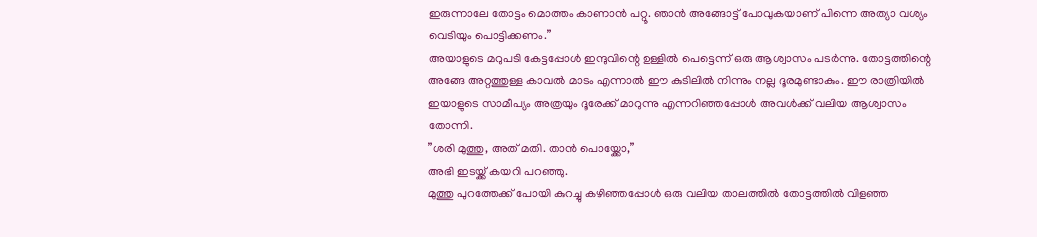ഇരുന്നാലേ തോട്ടം മൊത്തം കാണാൻ പറ്റൂ. ഞാൻ അങ്ങോട്ട് പോവുകയാണ് പിന്നെ അത്യാ വശ്യം വെടിയും പൊട്ടിക്കണം.”
അയാളുടെ മറുപടി കേട്ടപ്പോൾ ഇന്ദുവിന്റെ ഉള്ളിൽ പെട്ടെന്ന് ഒരു ആശ്വാസം പടർന്നു. തോട്ടത്തിന്റെ അങ്ങേ അറ്റത്തുള്ള കാവൽ മാടം എന്നാൽ ഈ കുടിലിൽ നിന്നും നല്ല ദൂരമുണ്ടാകും. ഈ രാത്രിയിൽ ഇയാളുടെ സാമീപ്യം അത്രയും ദൂരേക്ക് മാറുന്നു എന്നറിഞ്ഞപ്പോൾ അവൾക്ക് വലിയ ആശ്വാസം തോന്നി.
”ശരി മുത്തു, അത് മതി. താൻ പൊയ്ക്കോ,”
അഭി ഇടയ്ക്ക് കയറി പറഞ്ഞു.
മുത്തു പുറത്തേക്ക് പോയി കുറച്ചു കഴിഞ്ഞപ്പോൾ ഒരു വലിയ താലത്തിൽ തോട്ടത്തിൽ വിളഞ്ഞ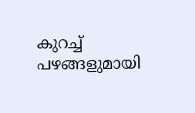കുറച്ച് പഴങ്ങളുമായി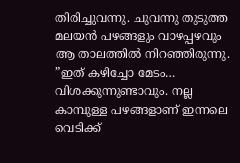തിരിച്ചുവന്നു. ചുവന്നു തുടുത്ത മലയൻ പഴങ്ങളും വാഴപ്പഴവും ആ താലത്തിൽ നിറഞ്ഞിരുന്നു.
”ഇത് കഴിച്ചോ മേടം… വിശക്കുന്നുണ്ടാവും. നല്ല കാമ്പുള്ള പഴങ്ങളാണ് ഇന്നലെ വെടിക്ക്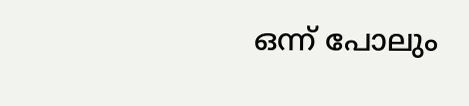ഒന്ന് പോലും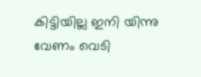കിട്ടിയില്ല ഇനി യിന്നു വേണം വെടി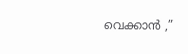വെക്കാൻ ,”